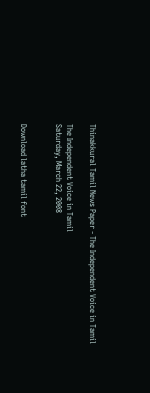Thinakkural Tamil News Paper - The Independent Voice in Tamil

The Independent Voice in Tamil
Saturday, March 22, 2008


Download latha tamil font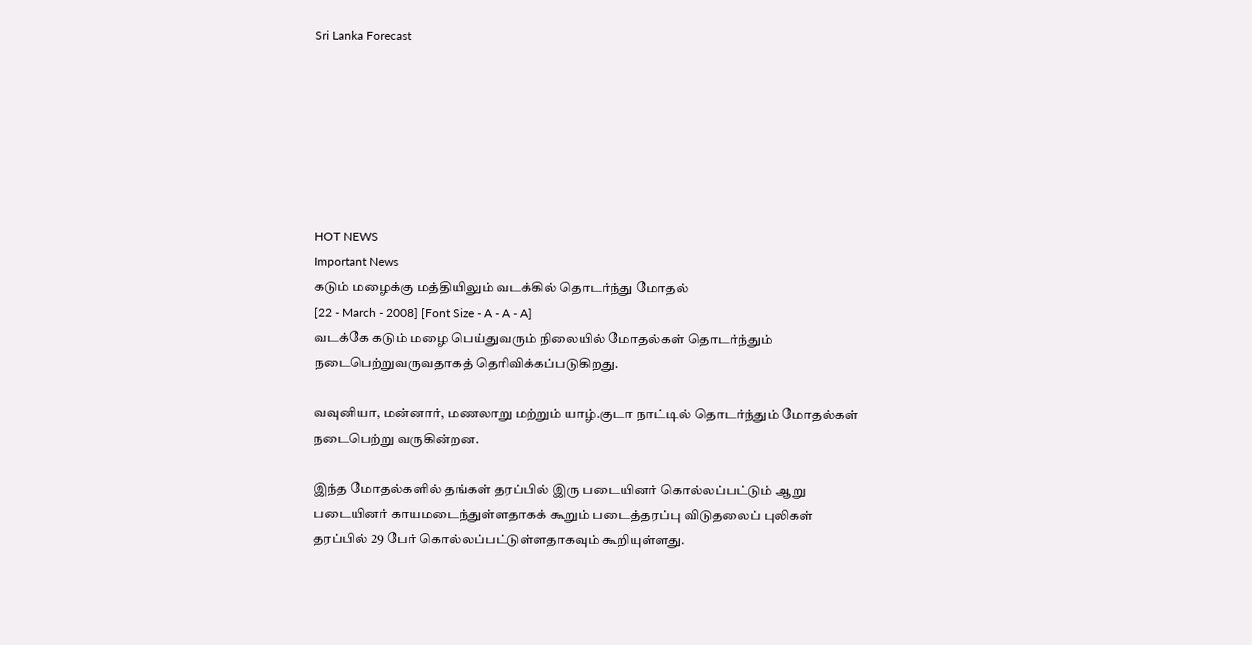Sri Lanka Forecast







HOT NEWS
Important News
கடும் மழைக்கு மத்தியிலும் வடக்கில் தொடர்ந்து மோதல்
[22 - March - 2008] [Font Size - A - A - A]
வடக்கே கடும் மழை பெய்துவரும் நிலையில் மோதல்கள் தொடர்ந்தும் நடைபெற்றுவருவதாகத் தெரிவிக்கப்படுகிறது.

வவுனியா, மன்னார், மணலாறு மற்றும் யாழ்.குடா நாட்டில் தொடர்ந்தும் மோதல்கள் நடைபெற்று வருகின்றன.

இந்த மோதல்களில் தங்கள் தரப்பில் இரு படையினர் கொல்லப்பட்டும் ஆறு படையினர் காயமடைந்துள்ளதாகக் கூறும் படைத்தரப்பு விடுதலைப் புலிகள் தரப்பில் 29 பேர் கொல்லப்பட்டுள்ளதாகவும் கூறியுள்ளது.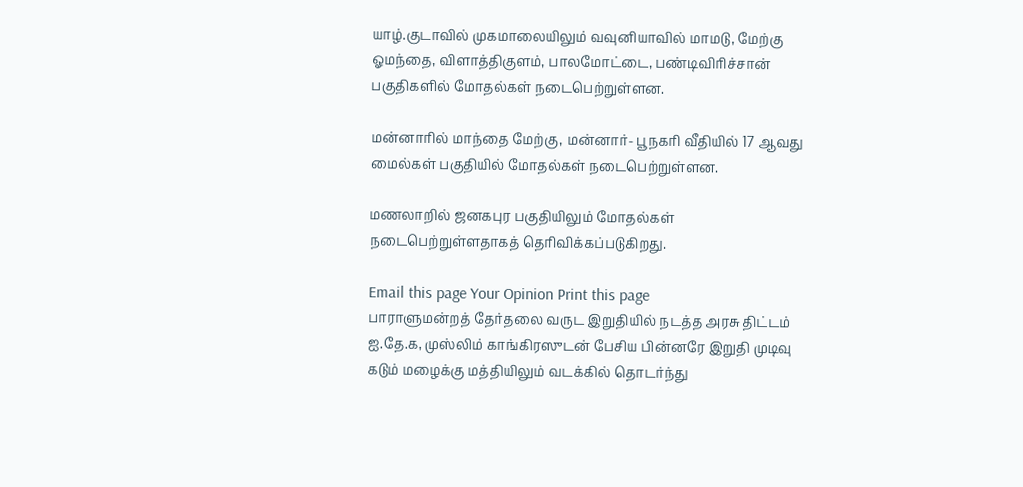யாழ்.குடாவில் முகமாலையிலும் வவுனியாவில் மாமடு, மேற்கு ஓமந்தை, விளாத்திகுளம், பாலமோட்டை, பண்டிவிரிச்சான் பகுதிகளில் மோதல்கள் நடைபெற்றுள்ளன.

மன்னாரில் மாந்தை மேற்கு, மன்னார்- பூநகரி வீதியில் 17 ஆவது மைல்கள் பகுதியில் மோதல்கள் நடைபெற்றுள்ளன.

மணலாறில் ஜனகபுர பகுதியிலும் மோதல்கள் நடைபெற்றுள்ளதாகத் தெரிவிக்கப்படுகிறது.

Email this page Your Opinion Print this page
பாராளுமன்றத் தேர்தலை வருட இறுதியில் நடத்த அரசு திட்டம்
ஐ.தே.க, முஸ்லிம் காங்கிரஸுடன் பேசிய பின்னரே இறுதி முடிவு
கடும் மழைக்கு மத்தியிலும் வடக்கில் தொடர்ந்து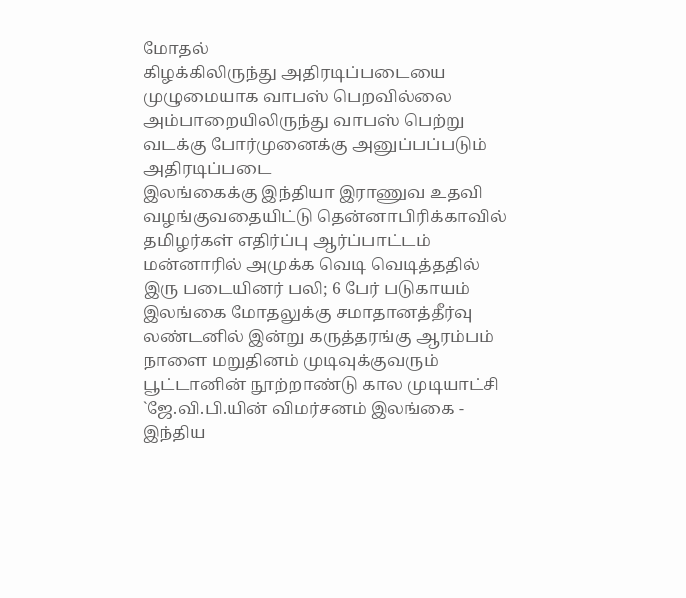மோதல்
கிழக்கிலிருந்து அதிரடிப்படையை முழுமையாக வாபஸ் பெறவில்லை
அம்பாறையிலிருந்து வாபஸ் பெற்று வடக்கு போர்முனைக்கு அனுப்பப்படும் அதிரடிப்படை
இலங்கைக்கு இந்தியா இராணுவ உதவி வழங்குவதையிட்டு தென்னாபிரிக்காவில் தமிழர்கள் எதிர்ப்பு ஆர்ப்பாட்டம்
மன்னாரில் அமுக்க வெடி வெடித்ததில் இரு படையினர் பலி; 6 பேர் படுகாயம்
இலங்கை மோதலுக்கு சமாதானத்தீர்வு லண்டனில் இன்று கருத்தரங்கு ஆரம்பம்
நாளை மறுதினம் முடிவுக்குவரும் பூட்டானின் நூற்றாண்டு கால முடியாட்சி
`ஜே.வி.பி.யின் விமர்சனம் இலங்கை - இந்திய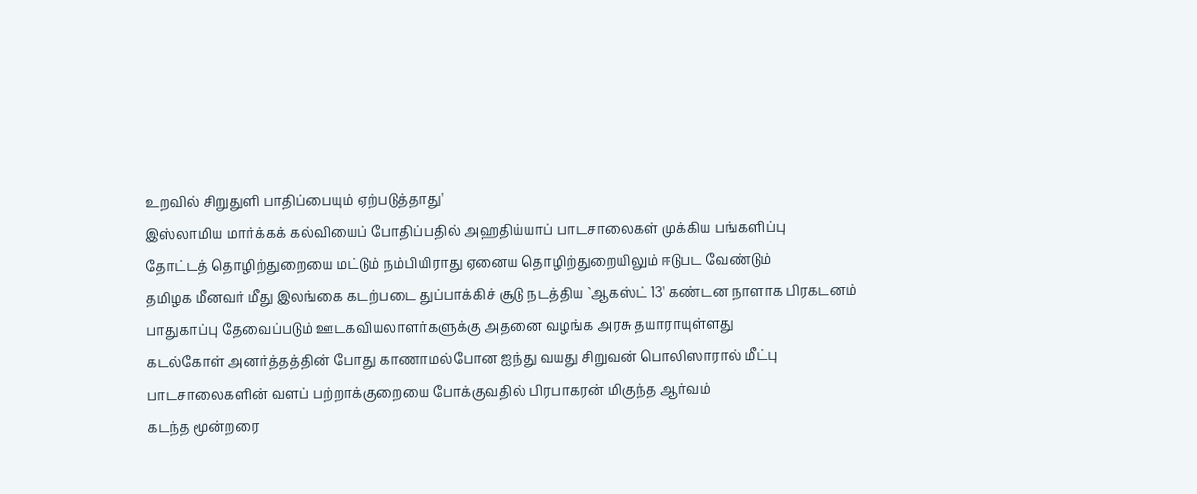உறவில் சிறுதுளி பாதிப்பையும் ஏற்படுத்தாது'
இஸ்லாமிய மார்க்கக் கல்வியைப் போதிப்பதில் அஹதிய்யாப் பாடசாலைகள் முக்கிய பங்களிப்பு
தோட்டத் தொழிற்துறையை மட்டும் நம்பியிராது ஏனைய தொழிற்துறையிலும் ஈடுபட வேண்டும்
தமிழக மீனவர் மீது இலங்கை கடற்படை துப்பாக்கிச் சூடு நடத்திய `ஆகஸ்ட் 13' கண்டன நாளாக பிரகடனம்
பாதுகாப்பு தேவைப்படும் ஊடகவியலாளர்களுக்கு அதனை வழங்க அரசு தயாராயுள்ளது
கடல்கோள் அனர்த்தத்தின் போது காணாமல்போன ஐந்து வயது சிறுவன் பொலிஸாரால் மீட்பு
பாடசாலைகளின் வளப் பற்றாக்குறையை போக்குவதில் பிரபாகரன் மிகுந்த ஆர்வம்
கடந்த மூன்றரை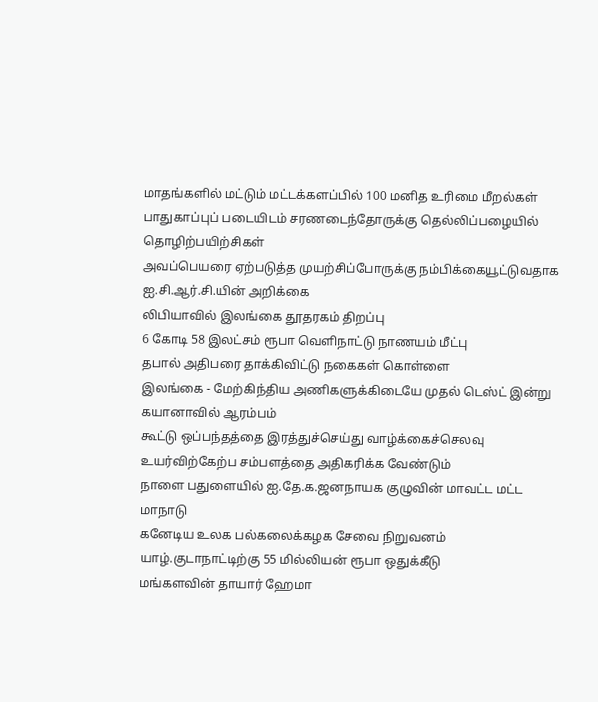மாதங்களில் மட்டும் மட்டக்களப்பில் 100 மனித உரிமை மீறல்கள்
பாதுகாப்புப் படையிடம் சரணடைந்தோருக்கு தெல்லிப்பழையில் தொழிற்பயிற்சிகள்
அவப்பெயரை ஏற்படுத்த முயற்சிப்போருக்கு நம்பிக்கையூட்டுவதாக ஐ.சி.ஆர்.சி.யின் அறிக்கை
லிபியாவில் இலங்கை தூதரகம் திறப்பு
6 கோடி 58 இலட்சம் ரூபா வெளிநாட்டு நாணயம் மீட்பு
தபால் அதிபரை தாக்கிவிட்டு நகைகள் கொள்ளை
இலங்கை - மேற்கிந்திய அணிகளுக்கிடையே முதல் டெஸ்ட் இன்று கயானாவில் ஆரம்பம்
கூட்டு ஒப்பந்தத்தை இரத்துச்செய்து வாழ்க்கைச்செலவு உயர்விற்கேற்ப சம்பளத்தை அதிகரிக்க வேண்டும்
நாளை பதுளையில் ஐ.தே.க.ஜனநாயக குழுவின் மாவட்ட மட்ட மாநாடு
கனேடிய உலக பல்கலைக்கழக சேவை நிறுவனம் யாழ்.குடாநாட்டிற்கு 55 மில்லியன் ரூபா ஒதுக்கீடு
மங்களவின் தாயார் ஹேமா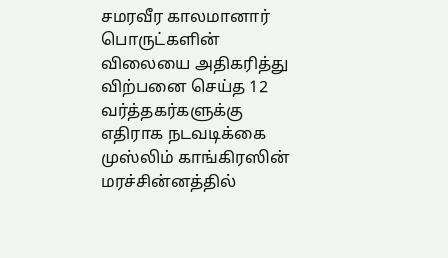சமரவீர காலமானார்
பொருட்களின் விலையை அதிகரித்து விற்பனை செய்த 12 வர்த்தகர்களுக்கு எதிராக நடவடிக்கை
முஸ்லிம் காங்கிரஸின் மரச்சின்னத்தில்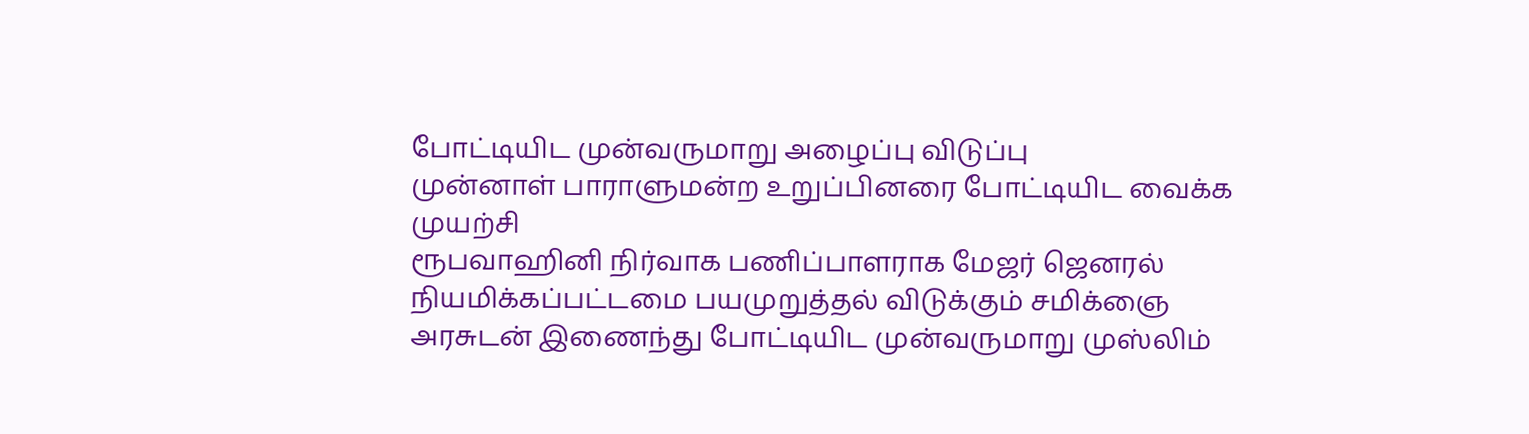போட்டியிட முன்வருமாறு அழைப்பு விடுப்பு
முன்னாள் பாராளுமன்ற உறுப்பினரை போட்டியிட வைக்க முயற்சி
ரூபவாஹினி நிர்வாக பணிப்பாளராக மேஜர் ஜெனரல் நியமிக்கப்பட்டமை பயமுறுத்தல் விடுக்கும் சமிக்ஞை
அரசுடன் இணைந்து போட்டியிட முன்வருமாறு முஸ்லிம்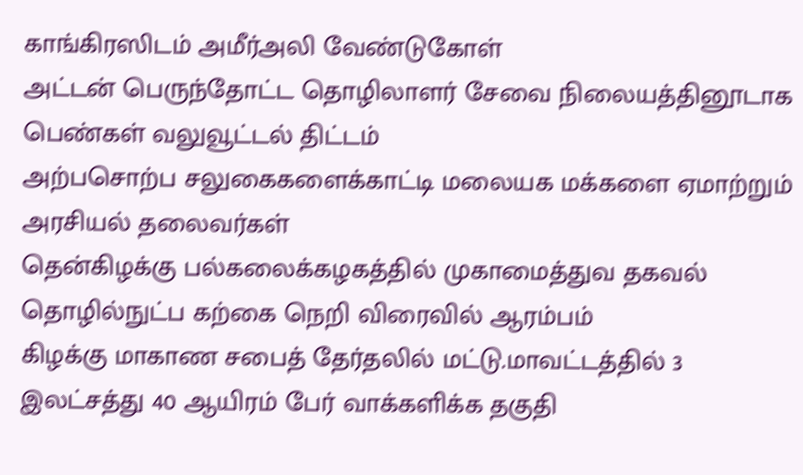காங்கிரஸிடம் அமீர்அலி வேண்டுகோள்
அட்டன் பெருந்தோட்ட தொழிலாளர் சேவை நிலையத்தினூடாக பெண்கள் வலுவூட்டல் திட்டம்
அற்பசொற்ப சலுகைகளைக்காட்டி மலையக மக்களை ஏமாற்றும் அரசியல் தலைவர்கள்
தென்கிழக்கு பல்கலைக்கழகத்தில் முகாமைத்துவ தகவல் தொழில்நுட்ப கற்கை நெறி விரைவில் ஆரம்பம்
கிழக்கு மாகாண சபைத் தேர்தலில் மட்டு.மாவட்டத்தில் 3 இலட்சத்து 40 ஆயிரம் பேர் வாக்களிக்க தகுதி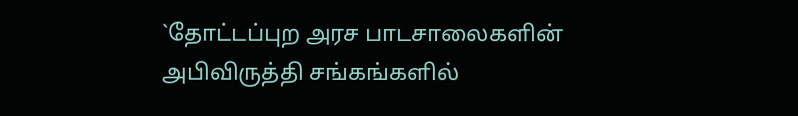`தோட்டப்புற அரச பாடசாலைகளின் அபிவிருத்தி சங்கங்களில்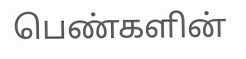பெண்களின்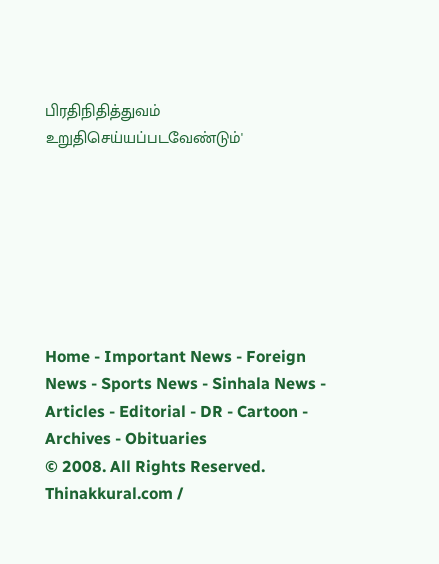பிரதிநிதித்துவம் உறுதிசெய்யப்படவேண்டும்'







Home - Important News - Foreign News - Sports News - Sinhala News - Articles - Editorial - DR - Cartoon - Archives - Obituaries
© 2008. All Rights Reserved. Thinakkural.com /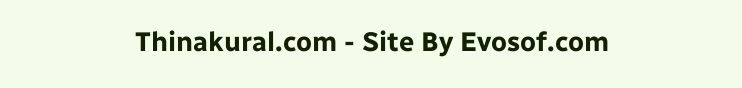Thinakural.com - Site By Evosof.com